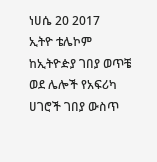ነሀሴ 20 2017
ኢትዮ ቴሌኮም ከኢትዮዽያ ገበያ ወጥቼ ወደ ሌሎች የአፍሪካ ሀገሮች ገበያ ውስጥ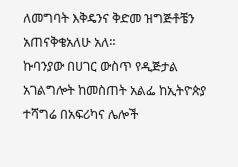ለመግባት እቅዴንና ቅድመ ዝግጅቶቼን አጠናቅቄአለሁ አለ።
ኩባንያው በሀገር ውስጥ የዲጅታል አገልግሎት ከመስጠት አልፌ ከኢትዮጵያ ተሻግሬ በአፍሪካና ሌሎች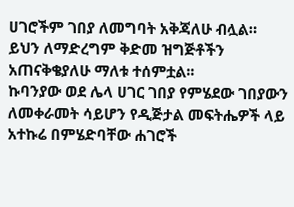ሀገሮችም ገበያ ለመግባት አቅጃለሁ ብሏል።
ይህን ለማድረግም ቅድመ ዝግጅቶችን አጠናቅቄያለሁ ማለቱ ተሰምቷል፡፡
ኩባንያው ወደ ሌላ ሀገር ገበያ የምሄደው ገበያውን ለመቀራመት ሳይሆን የዲጅታል መፍትሔዎች ላይ አተኩሬ በምሄድባቸው ሐገሮች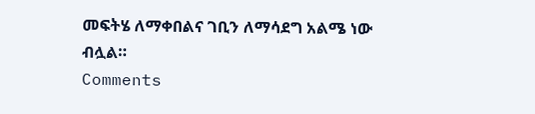መፍትሄ ለማቀበልና ገቢን ለማሳደግ አልሜ ነው ብሏል።
Comments